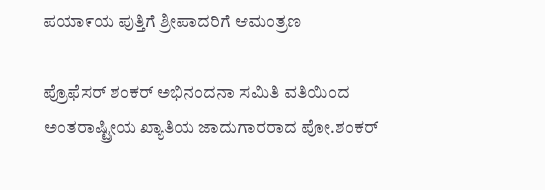ಪಯಾ೯ಯ ಪುತ್ತಿಗೆ ಶ್ರೀಪಾದರಿಗೆ ಆಮಂತ್ರಣ

ಪ್ರೊಫೆಸರ್ ಶಂಕರ್ ಅಭಿನಂದನಾ ಸಮಿತಿ ವತಿಯಿಂದ ಅಂತರಾಷ್ಟ್ರೀಯ ಖ್ಯಾತಿಯ ಜಾದುಗಾರರಾದ ಪೋ.ಶಂಕರ್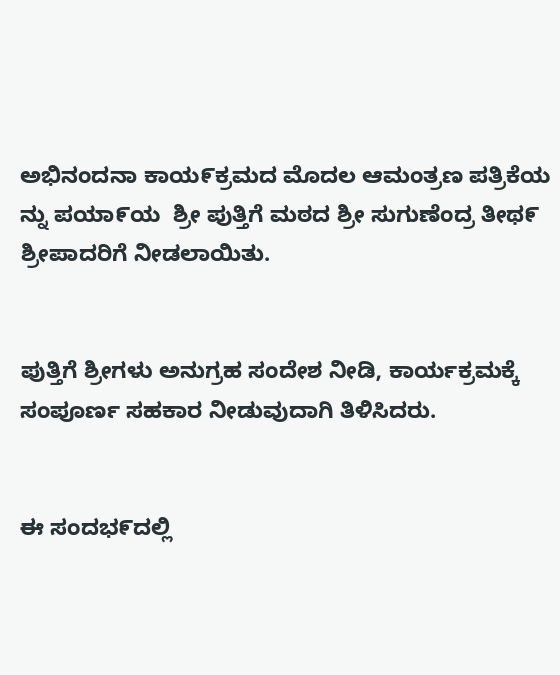ಅಭಿನಂದನಾ ಕಾಯ೯ಕ್ರಮದ ಮೊದಲ ಆಮಂತ್ರಣ ಪತ್ರಿಕೆಯ ನ್ನು ಪಯಾ೯ಯ  ಶ್ರೀ ಪುತ್ತಿಗೆ ಮಠದ ಶ್ರೀ ಸುಗುಣೆಂದ್ರ ತೀಥ೯ ಶ್ರೀಪಾದರಿಗೆ ನೀಡಲಾಯಿತು.


ಪುತ್ತಿಗೆ ಶ್ರೀಗಳು ಅನುಗ್ರಹ ಸಂದೇಶ ನೀಡಿ, ಕಾರ್ಯಕ್ರಮಕ್ಕೆ ಸಂಪೂರ್ಣ ಸಹಕಾರ ನೀಡುವುದಾಗಿ ತಿಳಿಸಿದರು.


ಈ ಸಂದಭ೯ದಲ್ಲಿ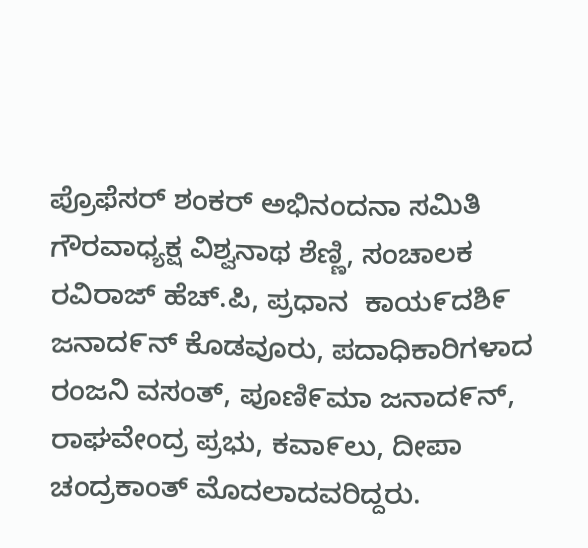ಪ್ರೊಫೆಸರ್ ಶಂಕರ್ ಅಭಿನಂದನಾ ಸಮಿತಿ ಗೌರವಾಧ್ಯಕ್ಷ ವಿಶ್ವನಾಥ ಶೆಣ್ಣಿ, ಸಂಚಾಲಕ ರವಿರಾಜ್ ಹೆಚ್.ಪಿ, ಪ್ರಧಾನ  ಕಾಯ೯ದಶಿ೯ ಜನಾದ೯ನ್ ಕೊಡವೂರು, ಪದಾಧಿಕಾರಿಗಳಾದ ರಂಜನಿ ವಸಂತ್, ಪೂಣಿ೯ಮಾ ಜನಾದ೯ನ್, ರಾಘವೇಂದ್ರ ಪ್ರಭು, ಕವಾ೯ಲು, ದೀಪಾ ಚಂದ್ರಕಾಂತ್ ಮೊದಲಾದವರಿದ್ದರು.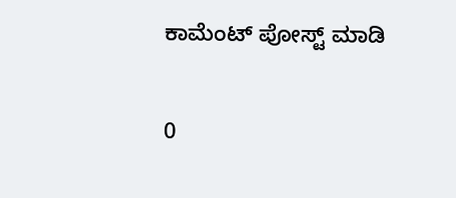ಕಾಮೆಂಟ್‌‌ ಪೋಸ್ಟ್‌ ಮಾಡಿ

0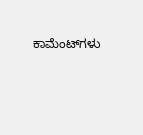ಕಾಮೆಂಟ್‌ಗಳು